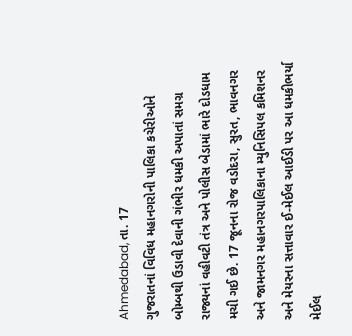Ahmedabad, તા. 17
ગુજરાતનાં વિવિધ મહાનગરોની પાલિકા કચેરીઓને બોમ્બથી ઉડાવી દેવાની ગંભીર ધમકી અપાતાં સમગ્ર રાજ્યનાં વહીવટી તંત્ર અને પોલીસ બેડામાં ભારે દોડધામ મચી ગઈ છે. 17 જૂનના રોજ વડોદરા, સુરત, ભાવનગર અને જામનગર મહાનગરપાલિકાના મ્યુનિસિપલ કમિશનર અને મેયરના સત્તાવાર ઈ-મેઈલ આઈડી પર આ ધમકીભર્યા મેઈલ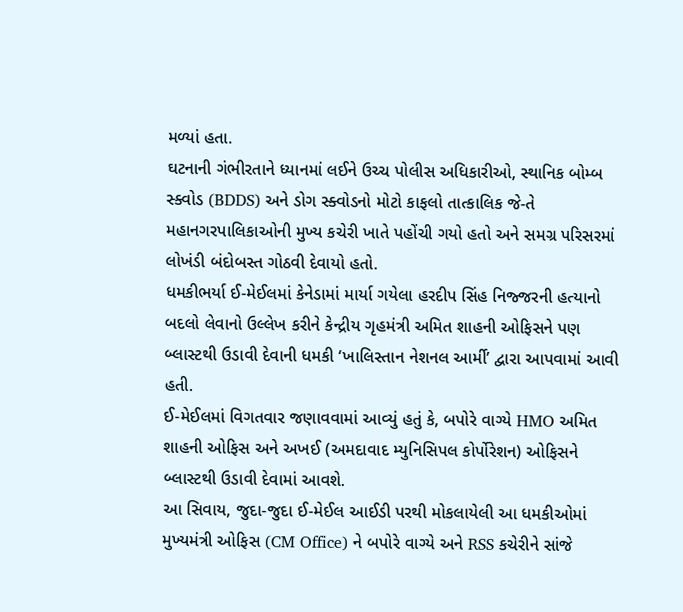મળ્યાં હતા.
ઘટનાની ગંભીરતાને ધ્યાનમાં લઈને ઉચ્ચ પોલીસ અધિકારીઓ, સ્થાનિક બોમ્બ સ્ક્વોડ (BDDS) અને ડોગ સ્ક્વોડનો મોટો કાફલો તાત્કાલિક જે-તે મહાનગરપાલિકાઓની મુખ્ય કચેરી ખાતે પહોંચી ગયો હતો અને સમગ્ર પરિસરમાં લોખંડી બંદોબસ્ત ગોઠવી દેવાયો હતો.
ધમકીભર્યા ઈ-મેઈલમાં કેનેડામાં માર્યા ગયેલા હરદીપ સિંહ નિજ્જરની હત્યાનો બદલો લેવાનો ઉલ્લેખ કરીને કેન્દ્રીય ગૃહમંત્રી અમિત શાહની ઓફિસને પણ બ્લાસ્ટથી ઉડાવી દેવાની ધમકી ‘ખાલિસ્તાન નેશનલ આર્મી’ દ્વારા આપવામાં આવી હતી.
ઈ-મેઈલમાં વિગતવાર જણાવવામાં આવ્યું હતું કે, બપોરે વાગ્યે HMO અમિત શાહની ઓફિસ અને અખઈ (અમદાવાદ મ્યુનિસિપલ કોર્પોરેશન) ઓફિસને બ્લાસ્ટથી ઉડાવી દેવામાં આવશે.
આ સિવાય, જુદા-જુદા ઈ-મેઈલ આઈડી પરથી મોકલાયેલી આ ધમકીઓમાં મુખ્યમંત્રી ઓફિસ (CM Office) ને બપોરે વાગ્યે અને RSS કચેરીને સાંજે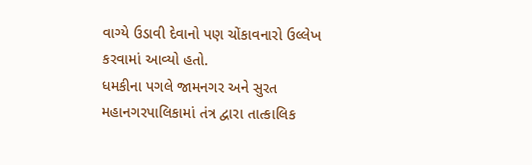વાગ્યે ઉડાવી દેવાનો પણ ચોંકાવનારો ઉલ્લેખ કરવામાં આવ્યો હતો.
ધમકીના પગલે જામનગર અને સુરત મહાનગરપાલિકામાં તંત્ર દ્વારા તાત્કાલિક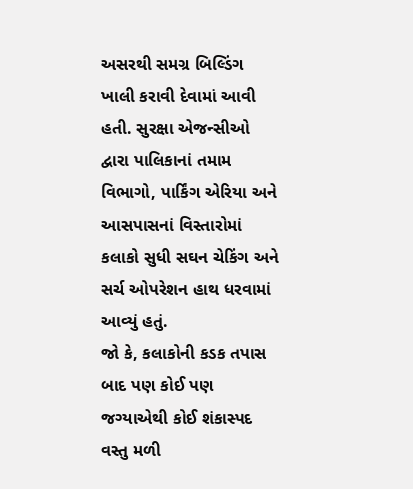અસરથી સમગ્ર બિલ્ડિંગ ખાલી કરાવી દેવામાં આવી હતી. સુરક્ષા એજન્સીઓ દ્વારા પાલિકાનાં તમામ વિભાગો, પાર્કિંગ એરિયા અને આસપાસનાં વિસ્તારોમાં કલાકો સુધી સઘન ચેકિંગ અને સર્ચ ઓપરેશન હાથ ધરવામાં આવ્યું હતું.
જો કે, કલાકોની કડક તપાસ બાદ પણ કોઈ પણ જગ્યાએથી કોઈ શંકાસ્પદ વસ્તુ મળી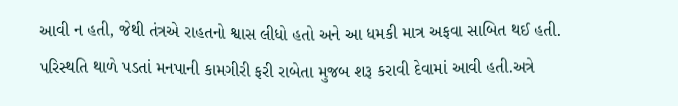આવી ન હતી, જેથી તંત્રએ રાહતનો શ્વાસ લીધો હતો અને આ ધમકી માત્ર અફવા સાબિત થઈ હતી.
પરિસ્થતિ થાળે પડતાં મનપાની કામગીરી ફરી રાબેતા મુજબ શરૂ કરાવી દેવામાં આવી હતી.અત્રે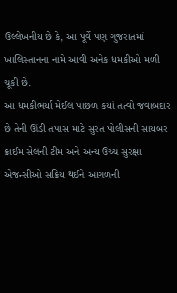ઉલ્લેખનીય છે કે, આ પૂર્વે પણ ગુજરાતમાં ખાલિસ્તાનના નામે આવી અનેક ધમકીઓ મળી ચૂકી છે.
આ ધમકીભર્યા મેઈલ પાછળ કયાં તત્વો જવાબદાર છે તેની ઊંડી તપાસ માટે સુરત પોલીસની સાયબર ક્રાઈમ સેલની ટીમ અને અન્ય ઉચ્ચ સુરક્ષા એજન્સીઓ સક્રિય થઈને આગળની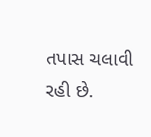તપાસ ચલાવી રહી છે.